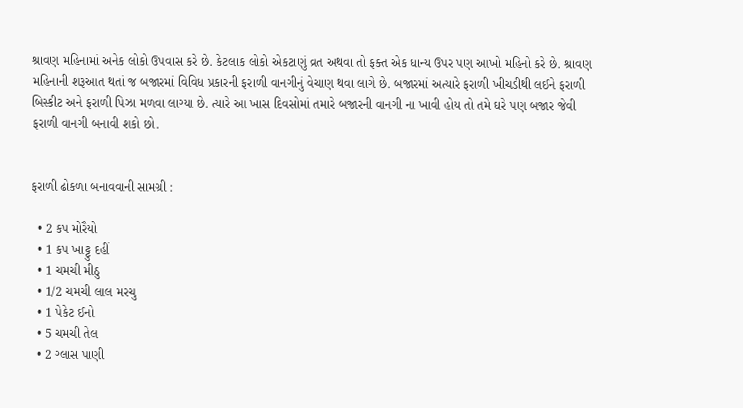શ્રાવણ મહિનામાં અનેક લોકો ઉપવાસ કરે છે. કેટલાક લોકો એકટાણું વ્રત અથવા તો ફક્ત એક ધાન્ય ઉપર પણ આખો મહિનો કરે છે. શ્રાવણ મહિનાની શરૂઆત થતાં જ બજારમાં વિવિધ પ્રકારની ફરાળી વાનગીનું વેચાણ થવા લાગે છે. બજારમાં અત્યારે ફરાળી ખીચડીથી લઈને ફરાળી બિસ્કીટ અને ફરાળી પિઝા મળવા લાગ્યા છે. ત્યારે આ ખાસ દિવસોમાં તમારે બજારની વાનગી ના ખાવી હોય તો તમે ઘરે પણ બજાર જેવી ફરાળી વાનગી બનાવી શકો છો.


ફરાળી ઢોકળા બનાવવાની સામગ્રી :

  • 2 કપ મોરૈયો
  • 1 કપ ખાટ્ટુ દહીં
  • 1 ચમચી મીઠુ
  • 1/2 ચમચી લાલ મરચુ
  • 1 પેકેટ ઈનો
  • 5 ચમચી તેલ
  • 2 ગ્લાસ પાણી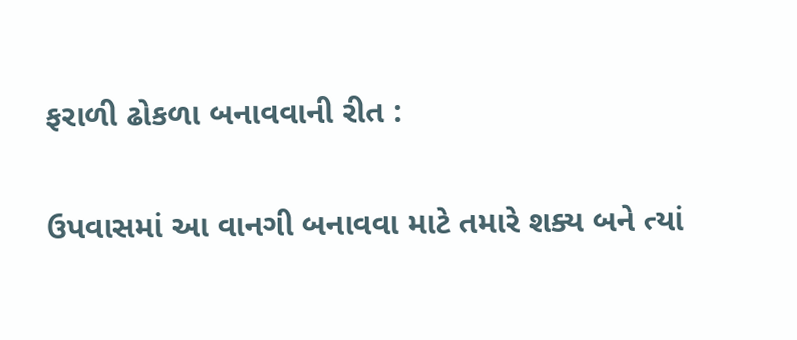ફરાળી ઢોકળા બનાવવાની રીત :

ઉપવાસમાં આ વાનગી બનાવવા માટે તમારે શક્ય બને ત્યાં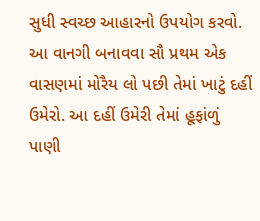સુધી સ્વચ્છ આહારનો ઉપયોગ કરવો. આ વાનગી બનાવવા સૌ પ્રથમ એક વાસણમાં મોરૈય લો પછી તેમાં ખાટું દહીં ઉમેરો. આ દહીં ઉમેરી તેમાં હૂફાંળું પાણી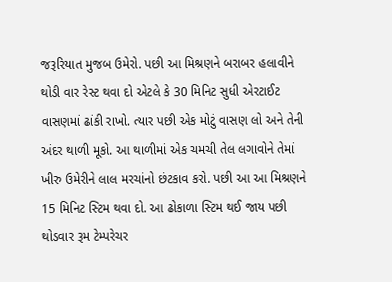જરૂરિયાત મુજબ ઉમેરો. પછી આ મિશ્રણને બરાબર હલાવીને થોડી વાર રેસ્ટ થવા દો એટલે કે 30 મિનિટ સુધી એરટાઈટ વાસણમાં ઢાંકી રાખો. ત્યાર પછી એક મોટું વાસણ લો અને તેની અંદર થાળી મૂકો. આ થાળીમાં એક ચમચી તેલ લગાવોને તેમાં ખીરુ ઉમેરીને લાલ મરચાંનો છંટકાવ કરો. પછી આ આ મિશ્રણને 15 મિનિટ સ્ટિમ થવા દો. આ ઢોકાળા સ્ટિમ થઈ જાય પછી થોડવાર રૂમ ટેમ્પરેચર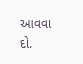આવવા દો.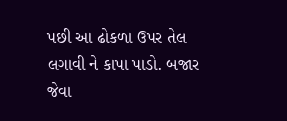પછી આ ઢોકળા ઉપર તેલ લગાવી ને કાપા પાડો. બજાર જેવા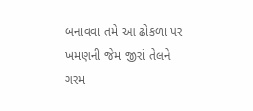બનાવવા તમે આ ઢોકળા પર ખમણની જેમ જીરાં તેલને ગરમ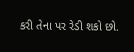કરી તેના પર રેડી શકો છો.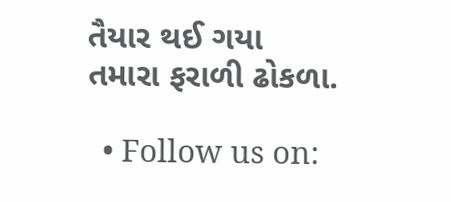તૈયાર થઈ ગયા તમારા ફરાળી ઢોકળા.

  • Follow us on: